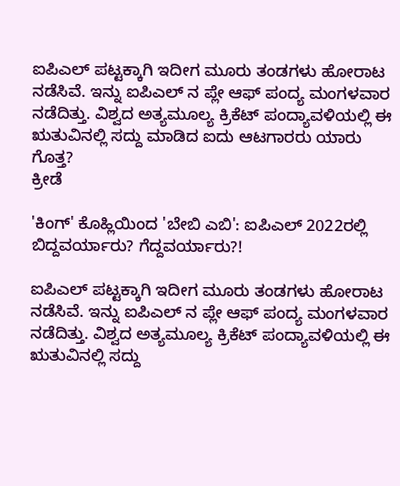ಐಪಿಎಲ್ ಪಟ್ಟಕ್ಕಾಗಿ ಇದೀಗ ಮೂರು ತಂಡಗಳು ಹೋರಾಟ ನಡೆಸಿವೆ. ಇನ್ನು ಐಪಿಎಲ್ ನ ಪ್ಲೇ ಆಫ್ ಪಂದ್ಯ ಮಂಗಳವಾರ ನಡೆದಿತ್ತು. ವಿಶ್ವದ ಅತ್ಯಮೂಲ್ಯ ಕ್ರಿಕೆಟ್ ಪಂದ್ಯಾವಳಿಯಲ್ಲಿ ಈ ಋತುವಿನಲ್ಲಿ ಸದ್ದು ಮಾಡಿದ ಐದು ಆಟಗಾರರು ಯಾರು ಗೊತ್ತ?
ಕ್ರೀಡೆ

'ಕಿಂಗ್' ಕೊಹ್ಲಿಯಿಂದ 'ಬೇಬಿ ಎಬಿ': ಐಪಿಎಲ್ 2022ರಲ್ಲಿ ಬಿದ್ದವರ್ಯಾರು? ಗೆದ್ದವರ್ಯಾರು?!

ಐಪಿಎಲ್ ಪಟ್ಟಕ್ಕಾಗಿ ಇದೀಗ ಮೂರು ತಂಡಗಳು ಹೋರಾಟ ನಡೆಸಿವೆ. ಇನ್ನು ಐಪಿಎಲ್ ನ ಪ್ಲೇ ಆಫ್ ಪಂದ್ಯ ಮಂಗಳವಾರ ನಡೆದಿತ್ತು. ವಿಶ್ವದ ಅತ್ಯಮೂಲ್ಯ ಕ್ರಿಕೆಟ್ ಪಂದ್ಯಾವಳಿಯಲ್ಲಿ ಈ ಋತುವಿನಲ್ಲಿ ಸದ್ದು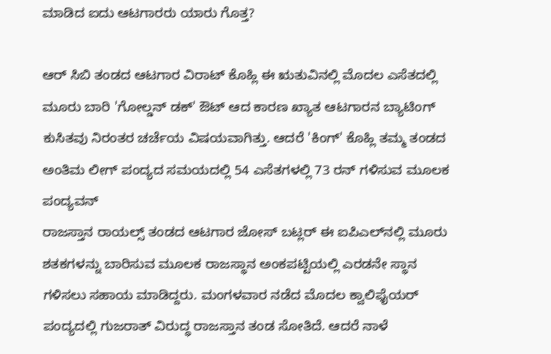ಮಾಡಿದ ಐದು ಆಟಗಾರರು ಯಾರು ಗೊತ್ತ?

ಆರ್ ಸಿಬಿ ತಂಡದ ಆಟಗಾರ ವಿರಾಟ್ ಕೊಹ್ಲಿ ಈ ಋತುವಿನಲ್ಲಿ ಮೊದಲ ಎಸೆತದಲ್ಲಿ ಮೂರು ಬಾರಿ 'ಗೋಲ್ಡನ್ ಡಕ್' ಔಟ್ ಆದ ಕಾರಣ ಖ್ಯಾತ ಆಟಗಾರನ ಬ್ಯಾಟಿಂಗ್ ಕುಸಿತವು ನಿರಂತರ ಚರ್ಚೆಯ ವಿಷಯವಾಗಿತ್ತು. ಆದರೆ 'ಕಿಂಗ್' ಕೊಹ್ಲಿ ತಮ್ಮ ತಂಡದ ಅಂತಿಮ ಲೀಗ್ ಪಂದ್ಯದ ಸಮಯದಲ್ಲಿ 54 ಎಸೆತಗಳಲ್ಲಿ 73 ರನ್ ಗಳಿಸುವ ಮೂಲಕ ಪಂದ್ಯವನ್
ರಾಜಸ್ತಾನ ರಾಯಲ್ಸ್ ತಂಡದ ಆಟಗಾರ ಜೋಸ್ ಬಟ್ಲರ್ ಈ ಐಪಿಎಲ್‌ನಲ್ಲಿ ಮೂರು ಶತಕಗಳನ್ನು ಬಾರಿಸುವ ಮೂಲಕ ರಾಜಸ್ಥಾನ ಅಂಕಪಟ್ಟಿಯಲ್ಲಿ ಎರಡನೇ ಸ್ಥಾನ ಗಳಿಸಲು ಸಹಾಯ ಮಾಡಿದ್ದರು. ಮಂಗಳವಾರ ನಡೆದ ಮೊದಲ ಕ್ವಾಲಿಫೈಯರ್‌ ಪಂದ್ಯದಲ್ಲಿ ಗುಜರಾತ್‌ ವಿರುದ್ಧ ರಾಜಸ್ತಾನ ತಂಡ ಸೋತಿದೆ. ಆದರೆ ನಾಳೆ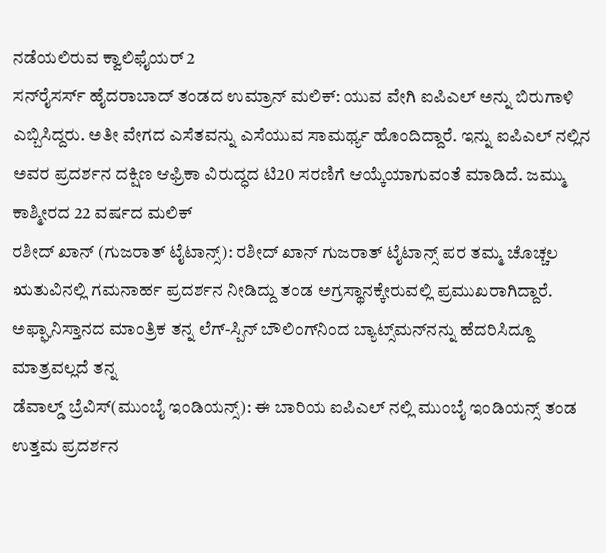ನಡೆಯಲಿರುವ ಕ್ವಾಲಿಫೈಯರ್ 2
ಸನ್‌ರೈಸರ್ಸ್ ಹೈದರಾಬಾದ್ ತಂಡದ ಉಮ್ರಾನ್ ಮಲಿಕ್: ಯುವ ವೇಗಿ ಐಪಿಎಲ್ ಅನ್ನು ಬಿರುಗಾಳಿ ಎಬ್ಬಿಸಿದ್ದರು. ಅತೀ ವೇಗದ ಎಸೆತವನ್ನು ಎಸೆಯುವ ಸಾಮರ್ಥ್ಯ ಹೊಂದಿದ್ದಾರೆ. ಇನ್ನು ಐಪಿಎಲ್ ನಲ್ಲಿನ ಅವರ ಪ್ರದರ್ಶನ ದಕ್ಷಿಣ ಆಫ್ರಿಕಾ ವಿರುದ್ಧದ ಟಿ20 ಸರಣಿಗೆ ಆಯ್ಕೆಯಾಗುವಂತೆ ಮಾಡಿದೆ. ಜಮ್ಮು ಕಾಶ್ಮೀರದ 22 ವರ್ಷದ ಮಲಿಕ್
ರಶೀದ್ ಖಾನ್ (ಗುಜರಾತ್ ಟೈಟಾನ್ಸ್): ರಶೀದ್ ಖಾನ್ ಗುಜರಾತ್ ಟೈಟಾನ್ಸ್ ಪರ ತಮ್ಮ ಚೊಚ್ಚಲ ಋತುವಿನಲ್ಲಿ ಗಮನಾರ್ಹ ಪ್ರದರ್ಶನ ನೀಡಿದ್ದು ತಂಡ ಅಗ್ರಸ್ಥಾನಕ್ಕೇರುವಲ್ಲಿ ಪ್ರಮುಖರಾಗಿದ್ದಾರೆ. ಅಫ್ಘಾನಿಸ್ತಾನದ ಮಾಂತ್ರಿಕ ತನ್ನ ಲೆಗ್-ಸ್ಪಿನ್ ಬೌಲಿಂಗ್‌ನಿಂದ ಬ್ಯಾಟ್ಸ್‌ಮನ್‌ನನ್ನು ಹೆದರಿಸಿದ್ದೂ ಮಾತ್ರವಲ್ಲದೆ ತನ್ನ
ಡೆವಾಲ್ಡ್ ಬ್ರೆವಿಸ್(ಮುಂಬೈ ಇಂಡಿಯನ್ಸ್): ಈ ಬಾರಿಯ ಐಪಿಎಲ್ ನಲ್ಲಿ ಮುಂಬೈ ಇಂಡಿಯನ್ಸ್ ತಂಡ ಉತ್ತಮ ಪ್ರದರ್ಶನ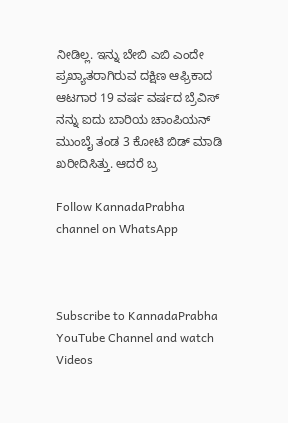ನೀಡಿಲ್ಲ. ಇನ್ನು ಬೇಬಿ ಎಬಿ ಎಂದೇ ಪ್ರಖ್ಯಾತರಾಗಿರುವ ದಕ್ಷಿಣ ಆಫ್ರಿಕಾದ ಆಟಗಾರ 19 ವರ್ಷ ವರ್ಷದ ಬ್ರೆವಿಸ್ ನನ್ನು ಐದು ಬಾರಿಯ ಚಾಂಪಿಯನ್ ಮುಂಬೈ ತಂಡ 3 ಕೋಟಿ ಬಿಡ್ ಮಾಡಿ ಖರೀದಿಸಿತ್ತು. ಆದರೆ ಬ್ರ

Follow KannadaPrabha channel on WhatsApp



Subscribe to KannadaPrabha YouTube Channel and watch Videos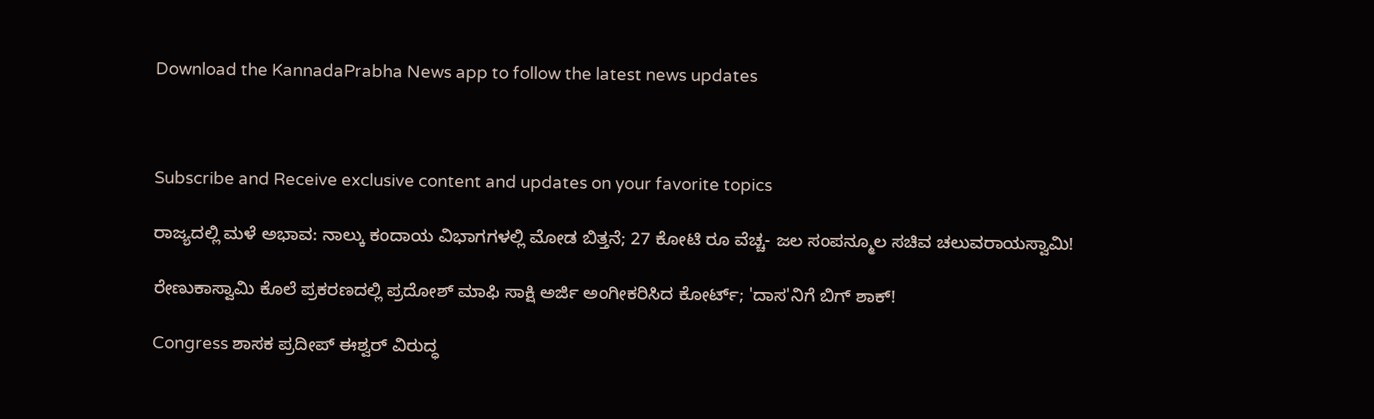Download the KannadaPrabha News app to follow the latest news updates



Subscribe and Receive exclusive content and updates on your favorite topics

ರಾಜ್ಯದಲ್ಲಿ ಮಳೆ ಅಭಾವ: ನಾಲ್ಕು ಕಂದಾಯ ವಿಭಾಗಗಳಲ್ಲಿ ಮೋಡ ಬಿತ್ತನೆ; 27 ಕೋಟಿ ರೂ ವೆಚ್ಚ- ಜಲ ಸಂಪನ್ಮೂಲ ಸಚಿವ ಚಲುವರಾಯಸ್ವಾಮಿ!

ರೇಣುಕಾಸ್ವಾಮಿ ಕೊಲೆ ಪ್ರಕರಣದಲ್ಲಿ ಪ್ರದೋಶ್ ಮಾಫಿ ಸಾಕ್ಷಿ ಅರ್ಜಿ ಅಂಗೀಕರಿಸಿದ ಕೋರ್ಟ್; 'ದಾಸ'ನಿಗೆ ಬಿಗ್ ಶಾಕ್!

Congress ಶಾಸಕ ಪ್ರದೀಪ್ ಈಶ್ವರ್ ವಿರುದ್ಧ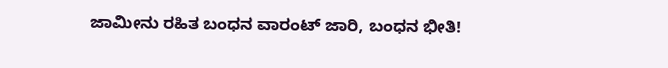ಜಾಮೀನು ರಹಿತ ಬಂಧನ ವಾರಂಟ್ ಜಾರಿ, ಬಂಧನ ಭೀತಿ!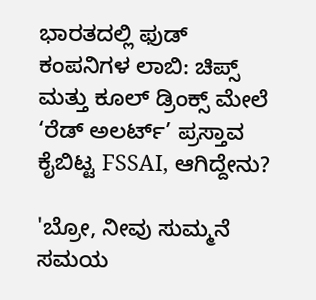ಭಾರತದಲ್ಲಿ ಫುಡ್‌ ಕಂಪನಿಗಳ ಲಾಬಿ: ಚಿಪ್ಸ್ ಮತ್ತು ಕೂಲ್ ಡ್ರಿಂಕ್ಸ್ ಮೇಲೆ ‘ರೆಡ್‌ ಅಲರ್ಟ್’ ಪ್ರಸ್ತಾವ ಕೈಬಿಟ್ಟ FSSAI, ಆಗಿದ್ದೇನು?

'ಬ್ರೋ, ನೀವು ಸುಮ್ಮನೆ ಸಮಯ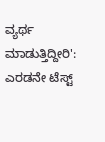ವ್ಯರ್ಥ ಮಾಡುತ್ತಿದ್ದೀರಿ': ಎರಡನೇ ಟೆಸ್ಟ್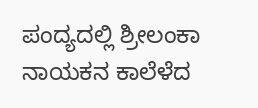ಪಂದ್ಯದಲ್ಲಿ ಶ್ರೀಲಂಕಾ ನಾಯಕನ ಕಾಲೆಳೆದ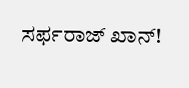ಸರ್ಫರಾಜ್ ಖಾನ್!